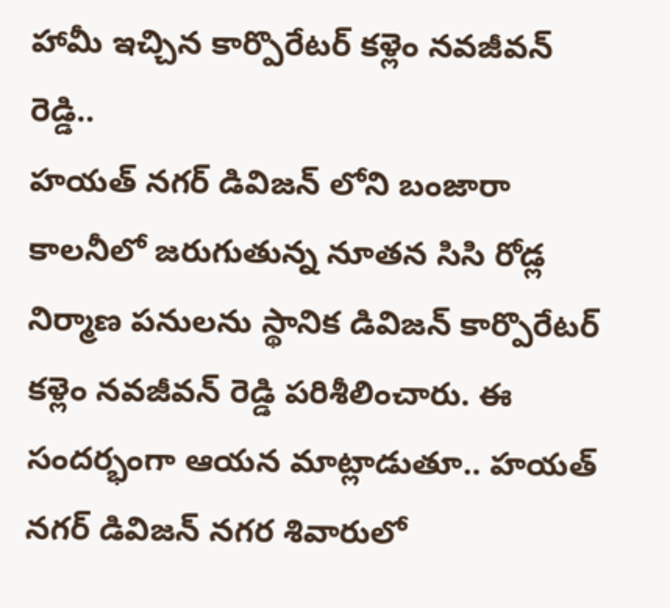హామీ ఇచ్చిన కార్పొరేటర్ కళ్లెం నవజీవన్ రెడ్డి..
హయత్ నగర్ డివిజన్ లోని బంజారా కాలనీలో జరుగుతున్న నూతన సిసి రోడ్ల నిర్మాణ పనులను స్థానిక డివిజన్ కార్పొరేటర్ కళ్లెం నవజీవన్ రెడ్డి పరిశీలించారు. ఈ సందర్భంగా ఆయన మాట్లాడుతూ.. హయత్ నగర్ డివిజన్ నగర శివారులో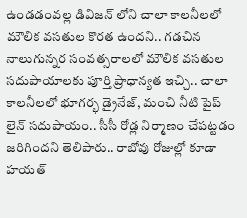ఉండడంవల్ల డివిజన్ లోని చాలా కాలనీలలో మౌలిక వసతుల కొరత ఉందని.. గడచిన నాలుగున్నర సంవత్సరాలలో మౌలిక వసతుల సదుపాయాలకు పూర్తి ప్రాధాన్యత ఇచ్చి.. చాలా కాలనీలలో భూగర్భ డ్రైనేజ్, మంచి నీటి పైప్ లైన్ సదుపాయం.. సీసీ రోడ్ల నిర్మాణం చేపట్టడం జరిగిందని తెలిపారు.. రాబోవు రోజుల్లో కూడా హయత్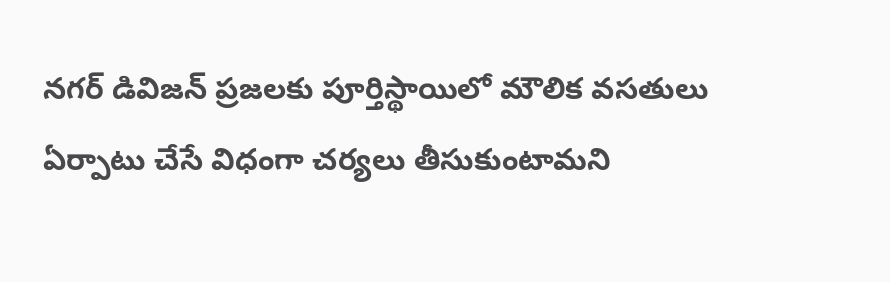నగర్ డివిజన్ ప్రజలకు పూర్తిస్థాయిలో మౌలిక వసతులు ఏర్పాటు చేసే విధంగా చర్యలు తీసుకుంటామని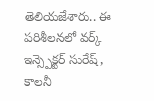తెలియజేశారు.. ఈ పరిశీలనలో వర్క్ ఇన్స్పెక్టర్ సురేష్, కాలనీ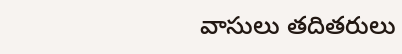వాసులు తదితరులు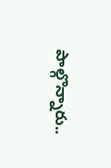పాల్గొన్నారు..